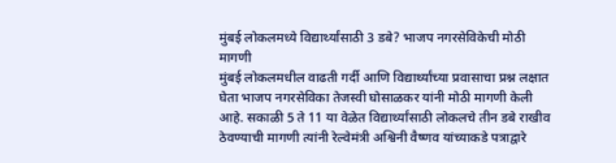मुंबई लोकलमध्ये विद्यार्थ्यांसाठी 3 डबे? भाजप नगरसेविकेची मोठी मागणी
मुंबई लोकलमधील वाढती गर्दी आणि विद्यार्थ्यांच्या प्रवासाचा प्रश्न लक्षात घेता भाजप नगरसेविका तेजस्वी घोसाळकर यांनी मोठी मागणी केली आहे. सकाळी 5 ते 11 या वेळेत विद्यार्थ्यांसाठी लोकलचे तीन डबे राखीव ठेवण्याची मागणी त्यांनी रेल्वेमंत्री अश्विनी वैष्णव यांच्याकडे पत्राद्वारे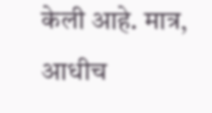केली आहे. मात्र, आधीच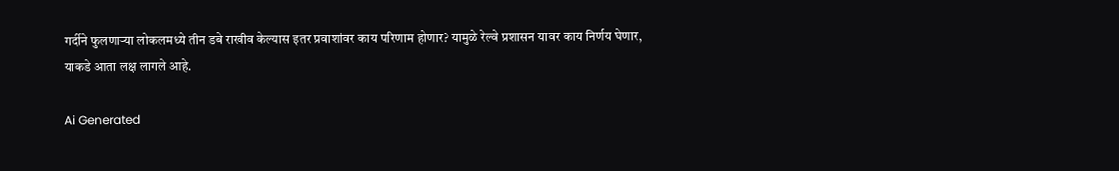गर्दीने फुलणाऱ्या लोकलमध्ये तीन डबे राखीव केल्यास इतर प्रवाशांवर काय परिणाम होणार? यामुळे रेल्वे प्रशासन यावर काय निर्णय घेणार, याकडे आता लक्ष लागले आहे.

Ai Generated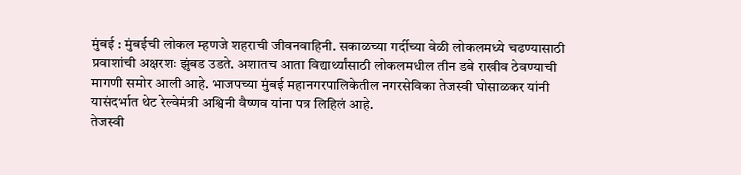मुंबई : मुंबईची लोकल म्हणजे शहराची जीवनवाहिनी. सकाळच्या गर्दीच्या वेळी लोकलमध्ये चढण्यासाठी प्रवाशांची अक्षरशः झुंबड उडते. अशातच आता विद्यार्थ्यांसाठी लोकलमधील तीन डबे राखीव ठेवण्याची मागणी समोर आली आहे. भाजपच्या मुंबई महानगरपालिकेतील नगरसेविका तेजस्वी घोसाळकर यांनी यासंदर्भात थेट रेल्वेमंत्री अश्विनी वैष्णव यांना पत्र लिहिलं आहे.
तेजस्वी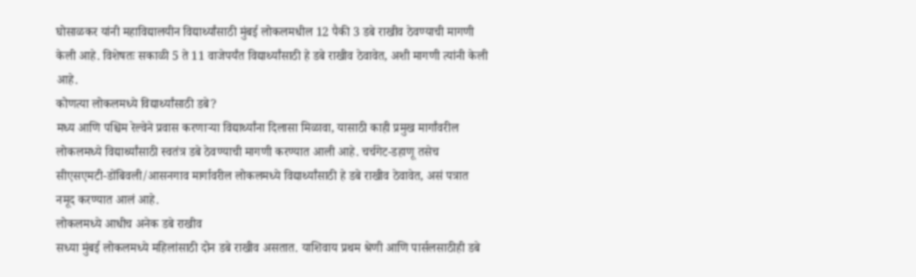घोसाळकर यांनी महाविद्यालयीन विद्यार्थ्यांसाठी मुंबई लोकलमधील 12 पैकी 3 डबे राखीव ठेवण्याची मागणी केली आहे. विशेषतः सकाळी 5 ते 11 वाजेपर्यंत विद्यार्थ्यांसाठी हे डबे राखीव ठेवावेत, अशी मागणी त्यांनी केली आहे.
कोणत्या लोकलमध्ये विद्यार्थ्यांसाठी डबे?
मध्य आणि पश्चिम रेल्वेने प्रवास करणाऱ्या विद्यार्थ्यांना दिलासा मिळावा, यासाठी काही प्रमुख मार्गांवरील लोकलमध्ये विद्यार्थ्यांसाठी स्वतंत्र डबे ठेवण्याची मागणी करण्यात आली आहे. चर्चगेट-डहाणू तसेच सीएसएमटी-डोंबिवली/आसनगाव मार्गावरील लोकलमध्ये विद्यार्थ्यांसाठी हे डबे राखीव ठेवावेत, असं पत्रात नमूद करण्यात आलं आहे.
लोकलमध्ये आधीच अनेक डबे राखीव
सध्या मुंबई लोकलमध्ये महिलांसाठी दोन डबे राखीव असतात. याशिवाय प्रथम श्रेणी आणि पार्सलसाठीही डबे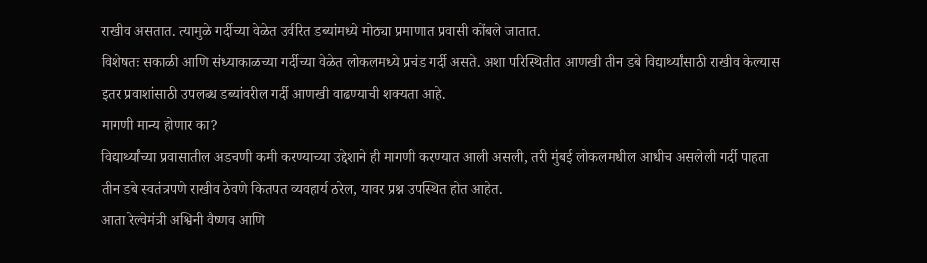राखीव असतात. त्यामुळे गर्दीच्या वेळेत उर्वरित डब्यांमध्ये मोठ्या प्रमाणात प्रवासी कोंबले जातात.
विशेषतः सकाळी आणि संध्याकाळच्या गर्दीच्या वेळेत लोकलमध्ये प्रचंड गर्दी असते. अशा परिस्थितीत आणखी तीन डबे विद्यार्थ्यांसाठी राखीव केल्यास इतर प्रवाशांसाठी उपलब्ध डब्यांवरील गर्दी आणखी वाढण्याची शक्यता आहे.
मागणी मान्य होणार का?
विद्यार्थ्यांच्या प्रवासातील अडचणी कमी करण्याच्या उद्देशाने ही मागणी करण्यात आली असली, तरी मुंबई लोकलमधील आधीच असलेली गर्दी पाहता तीन डबे स्वतंत्रपणे राखीव ठेवणे कितपत व्यवहार्य ठरेल, यावर प्रश्न उपस्थित होत आहेत.
आता रेल्वेमंत्री अश्विनी वैष्णव आणि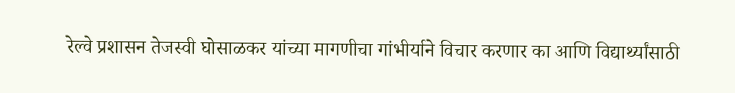रेल्वे प्रशासन तेजस्वी घोसाळकर यांच्या मागणीचा गांभीर्याने विचार करणार का आणि विद्यार्थ्यांसाठी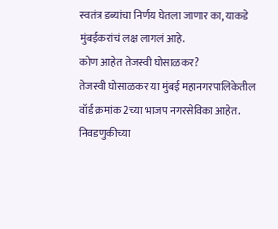स्वतंत्र डब्यांचा निर्णय घेतला जाणार का, याकडे मुंबईकरांचं लक्ष लागलं आहे.
कोण आहेत तेजस्वी घोसाळकर?
तेजस्वी घोसाळकर या मुंबई महानगरपालिकेतील वॉर्ड क्रमांक 2च्या भाजप नगरसेविका आहेत. निवडणुकीच्या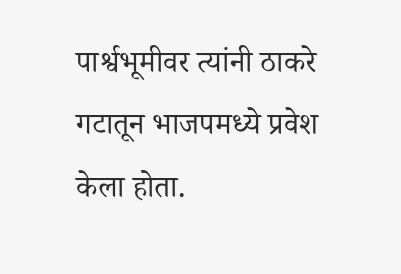पार्श्वभूमीवर त्यांनी ठाकरे गटातून भाजपमध्ये प्रवेश केला होता.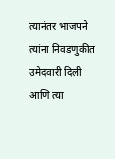त्यानंतर भाजपने त्यांना निवडणुकीत उमेदवारी दिली आणि त्या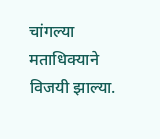चांगल्या मताधिक्याने विजयी झाल्या.